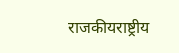राजकीयराष्ट्रीय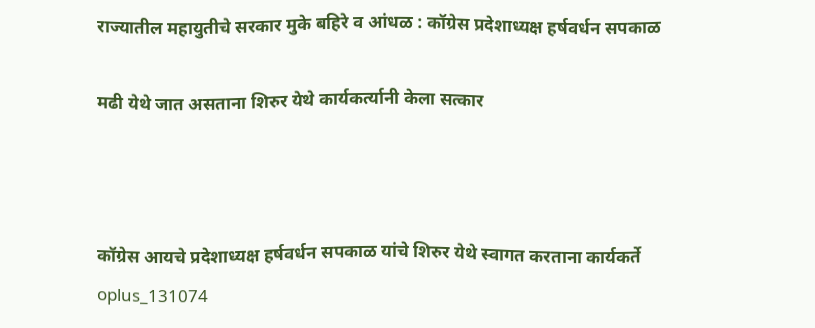राज्यातील महायुतीचे सरकार मुके बहिरे व आंधळ : कॉग्रेस प्रदेशाध्यक्ष हर्षवर्धन सपकाळ

मढी येथे जात असताना शिरुर येथे कार्यकर्त्यानी केला सत्कार



कॉग्रेस आयचे प्रदेशाध्यक्ष हर्षवर्धन सपकाळ यांचे शिरुर येथे स्वागत करताना कार्यकर्ते
oplus_131074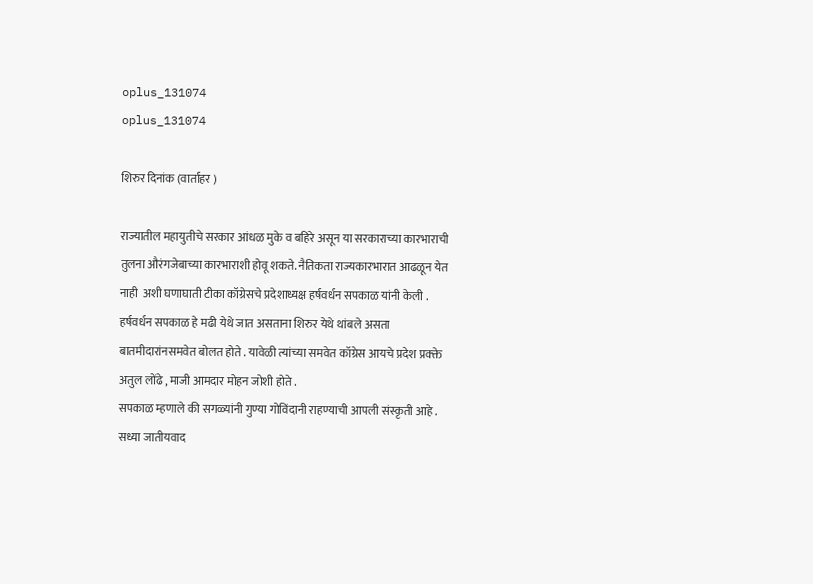oplus_131074
oplus_131074

शिरुर दिनांक (वार्ताहर )

राज्यातील महायुतीचे सरकार आंधळ मुके व बहिरे असून या सरकाराच्या कारभाराची तुलना औरंगजेबाच्या कारभाराशी होवू शकते. नैतिकता राज्यकारभारात आढळून येत नाही  अशी घणाघाती टीका कॉग्रेसचे प्रदेशाध्यक्ष हर्षवर्धन सपकाळ यांनी केली .
हर्षवर्धन सपकाळ हे मढी येथे जात असताना शिरुर येथे थांबले असता बातमीदारांनसमवेत बोलत होते . यावेळी त्यांच्या समवेत कॉग्रेस आयचे प्रदेश प्रक्क्ते अतुल लोंढे , माजी आमदार मोहन जोशी होते .
सपकाळ म्हणाले की सगळ्यांनी गुण्या गोविंदानी राहण्याची आपली संस्कृती आहे . सध्या जातीयवाद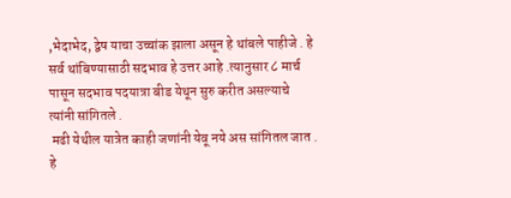,भेदाभेद, द्वेष याचा उच्चांक झाला असून हे थांबले पाहीजे . हे सर्व थांबिण्यासाठी सदभाव हे उत्तर आहे .त्यानुसार ८ मार्च पासून सदभाव पदयात्रा बीड येथून सुरु करीत असल्याचे त्यांनी सांगितले .
 मढी येथील यात्रेत काही जणांनी येवू नये अस सांगितल जात . हे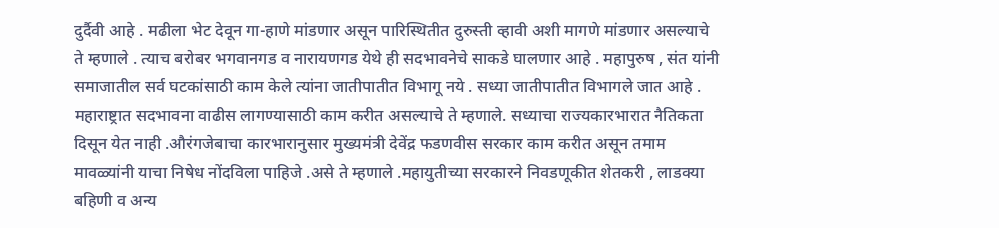दुर्दैवी आहे . मढीला भेट देवून गा-हाणे मांडणार असून पारिस्थितीत दुरुस्ती व्हावी अशी मागणे मांडणार असल्याचे ते म्हणाले . त्याच बरोबर भगवानगड व नारायणगड येथे ही सदभावनेचे साकडे घालणार आहे . महापुरुष , संत यांनी समाजातील सर्व घटकांसाठी काम केले त्यांना जातीपातीत विभागू नये . सध्या जातीपातीत विभागले जात आहे . महाराष्ट्रात सदभावना वाढीस लागण्यासाठी काम करीत असल्याचे ते म्हणाले. सध्याचा राज्यकारभारात नैतिकता दिसून येत नाही .औरंगजेबाचा कारभारानुसार मुख्यमंत्री देवेंद्र फडणवीस सरकार काम करीत असून तमाम मावळ्यांनी याचा निषेध नोंदविला पाहिजे .असे ते म्हणाले .महायुतीच्या सरकारने निवडणूकीत शेतकरी , लाडक्या बहिणी व अन्य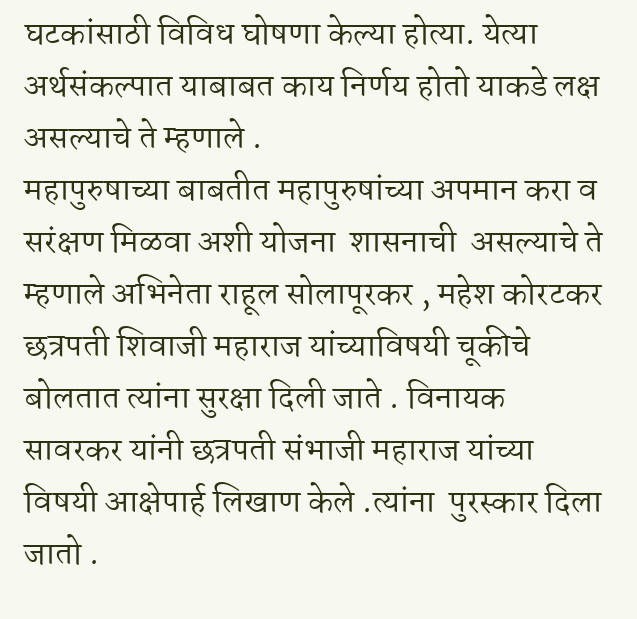घटकांसाठी विविध घोषणा केल्या होत्या. येत्या अर्थसंकल्पात याबाबत काय निर्णय होतो याकडे लक्ष असल्याचे ते म्हणाले .
महापुरुषाच्या बाबतीत महापुरुषांच्या अपमान करा व सरंक्षण मिळवा अशी योजना  शासनाची  असल्याचे ते म्हणाले अभिनेता राहूल सोलापूरकर , महेश कोरटकर  छत्रपती शिवाजी महाराज यांच्याविषयी चूकीचे बोलतात त्यांना सुरक्षा दिली जाते . विनायक सावरकर यांनी छत्रपती संभाजी महाराज यांच्या विषयी आक्षेपार्ह लिखाण केले .त्यांना  पुरस्कार दिला जातो .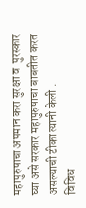महापुरुषाचा अपमान करा सुरक्षा व  पुरस्कार घ्या असे सरकार महापुरुषाचा बाबतीत करत असल्याची टीका त्यानी केली .
विविध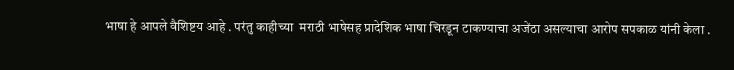भाषा हे आपले वैशिष्टय आहे . परंतु काहीच्या  मराठी भाषेसह प्रादेशिक भाषा चिरडून टाकण्याचा अजेंठा असल्याचा आरोप सपकाळ यांनी केला .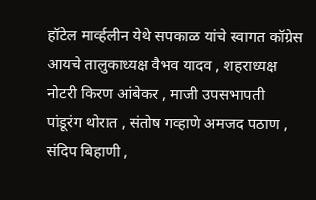हॉटेल मार्व्हलीन येथे सपकाळ यांचे स्वागत कॉग्रेस आयचे तालुकाध्यक्ष वैभव यादव , शहराध्यक्ष नोटरी किरण आंबेकर , माजी उपसभापती पांडूरंग थोरात , संतोष गव्हाणे अमजद पठाण , संदिप बिहाणी ,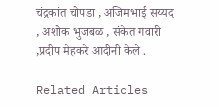चंद्रकांत चोपडा , अजिमभाई सय्यद , अशोक भुजबळ , संकेत गवारी ,प्रदीप मेहकरे आदीनी केले .

Related Articles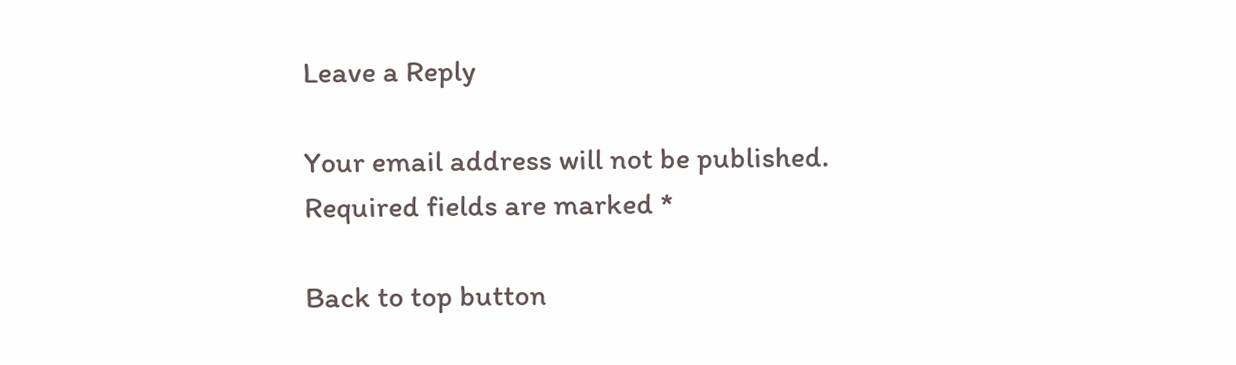Leave a Reply

Your email address will not be published. Required fields are marked *

Back to top button